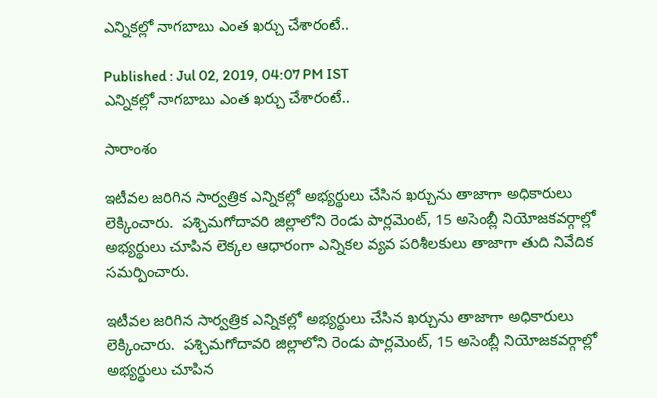ఎన్నికల్లో నాగబాబు ఎంత ఖర్చు చేశారంటే..

Published : Jul 02, 2019, 04:07 PM IST
ఎన్నికల్లో నాగబాబు ఎంత ఖర్చు చేశారంటే..

సారాంశం

ఇటీవల జరిగిన సార్వత్రిక ఎన్నికల్లో అభ్యర్థులు చేసిన ఖర్చును తాజాగా అధికారులు లెక్కించారు.  పశ్చిమగోదావరి జిల్లాలోని రెండు పార్లమెంట్, 15 అసెంబ్లీ నియోజకవర్గాల్లో అభ్యర్థులు చూపిన లెక్కల ఆధారంగా ఎన్నికల వ్యవ పరిశీలకులు తాజాగా తుది నివేదిక సమర్పించారు.

ఇటీవల జరిగిన సార్వత్రిక ఎన్నికల్లో అభ్యర్థులు చేసిన ఖర్చును తాజాగా అధికారులు లెక్కించారు.  పశ్చిమగోదావరి జిల్లాలోని రెండు పార్లమెంట్, 15 అసెంబ్లీ నియోజకవర్గాల్లో అభ్యర్థులు చూపిన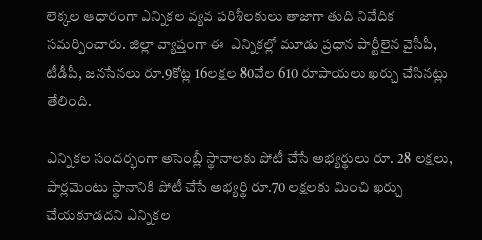లెక్కల ఆధారంగా ఎన్నికల వ్యవ పరిశీలకులు తాజాగా తుది నివేదిక సమర్పించారు. జిల్లా వ్యాప్తంగా ఈ  ఎన్నికల్లో మూడు ప్రధాన పార్టీలైన వైసీపీ, టీడీపీ, జనసేనలు రూ.9కోట్ల 16లక్షల 80వేల 610 రూపాయలు ఖర్చు చేసినట్లు తేలింది.

ఎన్నికల సందర్భంగా అసెంబ్లీ స్థానాలకు పోటీ చేసే అభ్యర్థులు రూ. 28 లక్షలు, పార్లమెంటు స్థానానికి పోటీ చేసే అభ్యర్థి రూ.70 లక్షలకు మించి ఖర్చు చేయకూడదని ఎన్నికల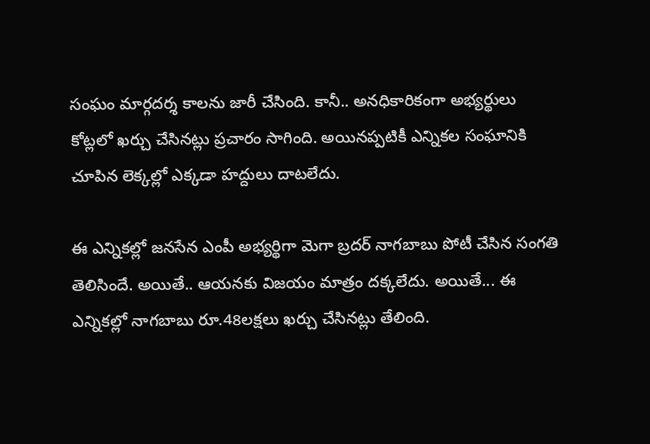సంఘం మార్గదర్శ కాలను జారీ చేసింది. కానీ.. అనధికారికంగా అభ్యర్థులు కోట్లలో ఖర్చు చేసినట్లు ప్రచారం సాగింది. అయినప్పటికీ ఎన్నికల సంఘానికి చూపిన లెక్కల్లో ఎక్కడా హద్దులు దాటలేదు.

ఈ ఎన్నికల్లో జనసేన ఎంపీ అభ్యర్థిగా మెగా బ్రదర్ నాగబాబు పోటీ చేసిన సంగతి తెలిసిందే. అయితే.. ఆయనకు విజయం మాత్రం దక్కలేదు. అయితే... ఈ ఎన్నికల్లో నాగబాబు రూ.48లక్షలు ఖర్చు చేసినట్లు తేలింది.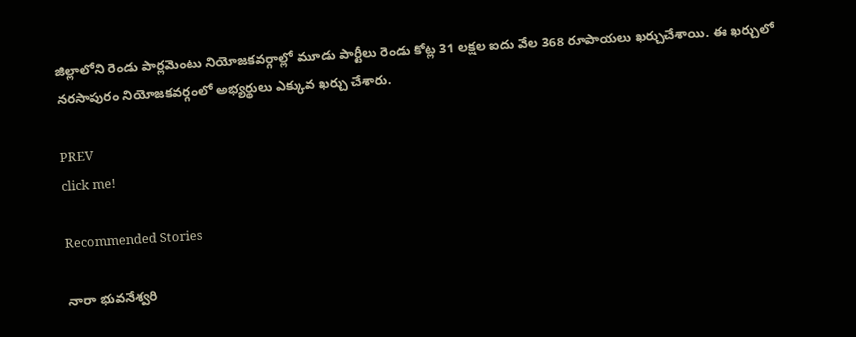జిల్లాలోని రెండు పార్లమెంటు నియోజకవర్గాల్లో మూడు పార్టీలు రెండు కోట్ల 31 లక్షల ఐదు వేల 368 రూపాయలు ఖర్చుచేశాయి. ఈ ఖర్చులో నరసాపురం నియోజకవర్గంలో అభ్యర్థులు ఎక్కువ ఖర్చు చేశారు.

PREV
click me!

Recommended Stories

నారా భువనేశ్వరి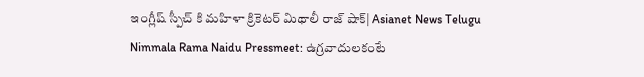ఇంగ్లీష్ స్పీచ్ కి మహిళా క్రికెటర్ మిథాలీ రాజ్ షాక్| Asianet News Telugu
Nimmala Rama Naidu Pressmeet: ఉగ్రవాదులకంటే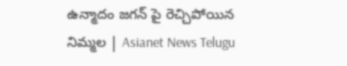ఉన్మాదం జగన్ పై రెచ్చిపోయిన నిమ్మల | Asianet News Telugu